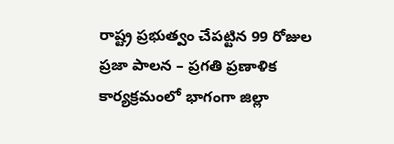రాష్ట్ర ప్రభుత్వం చేపట్టిన 99 రోజుల ప్రజా పాలన – ప్రగతి ప్రణాళిక కార్యక్రమంలో భాగంగా జిల్లా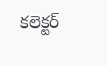కలెక్టర్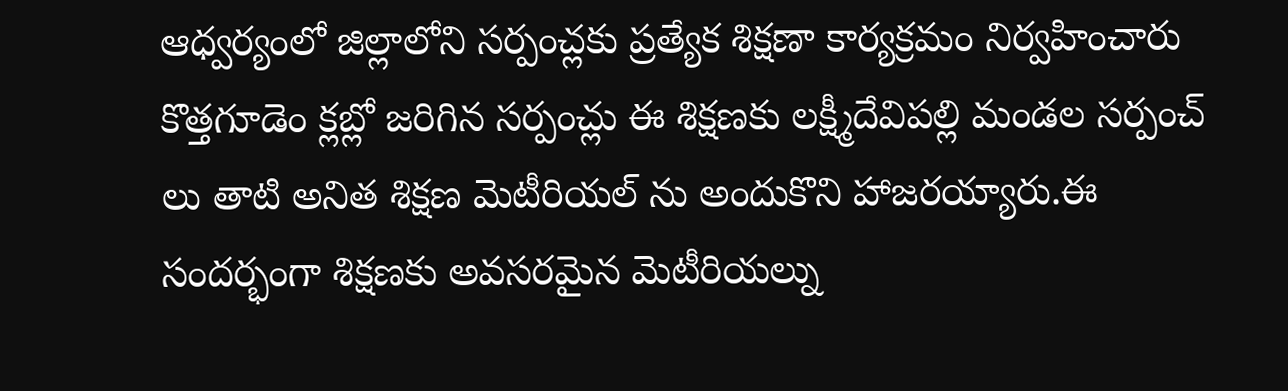ఆధ్వర్యంలో జిల్లాలోని సర్పంచ్లకు ప్రత్యేక శిక్షణా కార్యక్రమం నిర్వహించారు కొత్తగూడెం క్లబ్లో జరిగిన సర్పంచ్లు ఈ శిక్షణకు లక్ష్మీదేవిపల్లి మండల సర్పంచ్ లు తాటి అనిత శిక్షణ మెటీరియల్ ను అందుకొని హాజరయ్యారు.ఈ సందర్భంగా శిక్షణకు అవసరమైన మెటీరియల్ను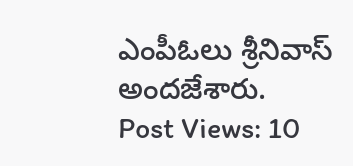ఎంపీఓలు శ్రీనివాస్ అందజేశారు.
Post Views: 10